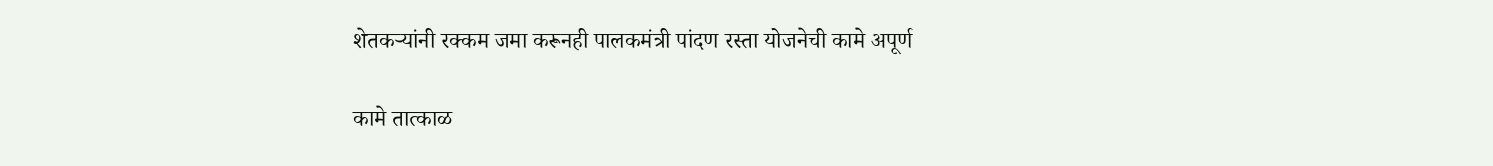शेतकऱ्यांनी रक्कम जमा करूनही पालकमंत्री पांदण रस्ता योजनेची कामे अपूर्ण

कामे तात्काळ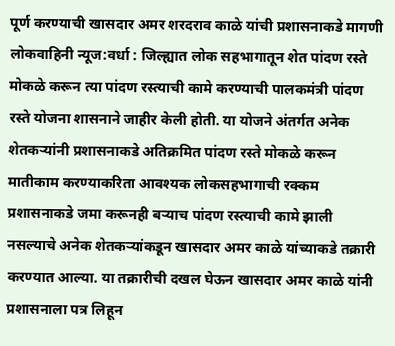पूर्ण करण्याची खासदार अमर शरदराव काळे यांची प्रशासनाकडे मागणी
लोकवाहिनी न्यूज:वर्धा : जिल्ह्यात लोक सहभागातून शेत पांदण रस्ते मोकळे करून त्या पांदण रस्त्याची कामे करण्याची पालकमंत्री पांदण रस्ते योजना शासनाने जाहीर केली होती. या योजने अंतर्गत अनेक शेतकऱ्यांनी प्रशासनाकडे अतिक्रमित पांदण रस्ते मोकळे करून मातीकाम करण्याकरिता आवश्यक लोकसहभागाची रक्कम प्रशासनाकडे जमा करूनही बऱ्याच पांदण रस्त्याची कामे झाली नसल्याचे अनेक शेतकऱ्यांकडून खासदार अमर काळे यांच्याकडे तक्रारी करण्यात आल्या. या तक्रारीची दखल घेऊन खासदार अमर काळे यांनी प्रशासनाला पत्र लिहून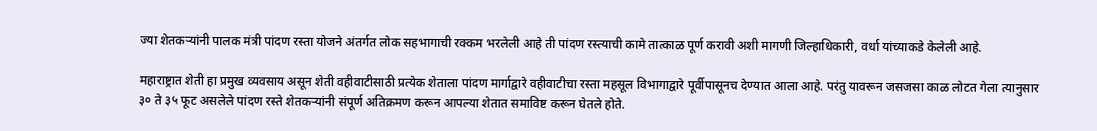ज्या शेतकऱ्यांनी पालक मंत्री पांदण रस्ता योजने अंतर्गत लोक सहभागाची रक्कम भरलेली आहे ती पांदण रस्त्याची कामे तात्काळ पूर्ण करावी अशी मागणी जिल्हाधिकारी, वर्धा यांच्याकडे केलेली आहे.

महाराष्ट्रात शेती हा प्रमुख व्यवसाय असून शेती वहीवाटीसाठी प्रत्येक शेताला पांदण मार्गाद्वारे वहीवाटीचा रस्ता महसूल विभागाद्वारे पूर्वीपासूनच देण्यात आला आहे. परंतु यावरून जसजसा काळ लोटत गेला त्यानुसार ३० ते ३५ फूट असलेले पांदण रस्ते शेतकऱ्यांनी संपूर्ण अतिक्रमण करून आपल्या शेतात समाविष्ट करून घेतले होते.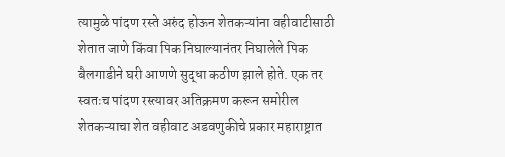त्यामुळे पांदण रस्ते अरुंद होऊन शेतकऱ्यांना वहीवाटीसाठी शेतात जाणे किंवा पिक निघाल्यानंतर निघालेले पिक बैलगाडीने घरी आणणे सुद्धा कठीण झाले होते. एक तर स्वतःच पांदण रस्त्यावर अतिक्रमण करून समोरील शेतकऱ्याचा शेत वहीवाट अडवणुकीचे प्रकार महाराष्ट्रात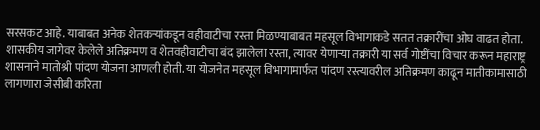सरसकट आहे. याबाबत अनेक शेतकऱ्यांकडून वहीवाटीचा रस्ता मिळण्याबाबत महसूल विभागाकडे सतत तक्रारींचा ओघ वाढत होता. शासकीय जागेवर केलेले अतिक्रमण व शेतवहीवाटीचा बंद झालेला रस्ता, त्यावर येणाऱ्या तक्रारी या सर्व गोष्टींचा विचार करून महाराष्ट्र शासनाने मातोश्री पांदण योजना आणली होती. या योजनेत महसूल विभागामार्फत पांदण रस्त्यावरील अतिक्रमण काढून मातीकामासाठी लागणारा जेसीबी करिता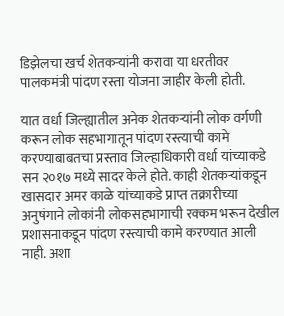डिझेलचा खर्च शेतकऱ्यांनी करावा या धरतीवर पालकमंत्री पांदण रस्ता योजना जाहीर केली होती.

यात वर्धा जिल्ह्यातील अनेक शेतकऱ्यांनी लोक वर्गणी करून लोक सहभागातून पांदण रस्त्याची कामे करण्याबाबतचा प्रस्ताव जिल्हाधिकारी वर्धा यांच्याकडे सन २०१७ मध्ये सादर केले होते. काही शेतकऱ्यांकडून खासदार अमर काळे यांच्याकडे प्राप्त तक्रारीच्या अनुषंगाने लोकांनी लोकसहभागाची रक्कम भरून देखील प्रशासनाकडून पांदण रस्त्याची कामे करण्यात आली नाही. अशा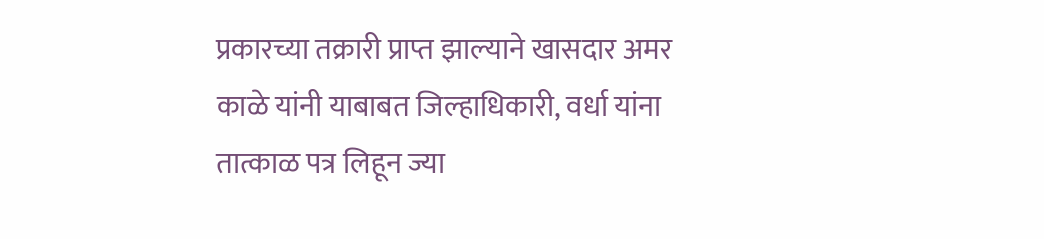प्रकारच्या तक्रारी प्राप्त झाल्याने खासदार अमर काळे यांनी याबाबत जिल्हाधिकारी, वर्धा यांना तात्काळ पत्र लिहून ज्या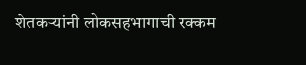शेतकऱ्यांनी लोकसहभागाची रक्कम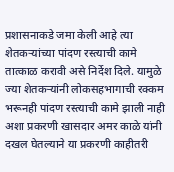प्रशासनाकडे जमा केली आहे त्या शेतकऱ्यांच्या पांदण रस्त्याची कामे तात्काळ करावी असे निर्देश दिले. यामुळे ज्या शेतकऱ्यांनी लोकसहभागाची रक्कम भरूनही पांदण रस्त्याची कामे झाली नाही अशा प्रकरणी खासदार अमर काळे यांनी दखल घेतल्याने या प्रकरणी काहीतरी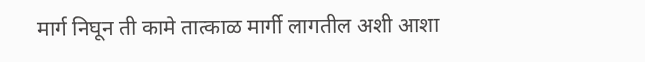मार्ग निघून ती कामे तात्काळ मार्गी लागतील अशी आशा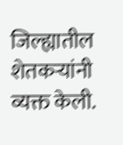जिल्ह्यातील शेतकऱ्यांनी व्यक्त केली.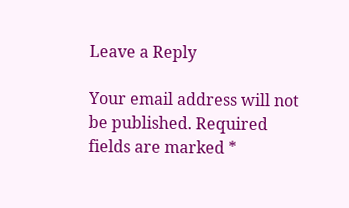Leave a Reply

Your email address will not be published. Required fields are marked *